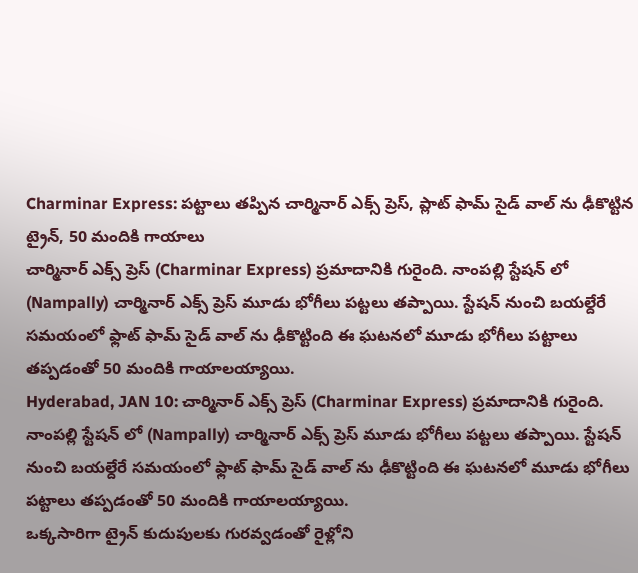Charminar Express: పట్టాలు తప్పిన చార్మినార్ ఎక్స్ ప్రెస్, ప్లాట్ ఫామ్ సైడ్ వాల్ ను ఢీకొట్టిన ట్రైన్, 50 మందికి గాయాలు
చార్మినార్ ఎక్స్ ప్రెస్ (Charminar Express) ప్రమాదానికి గురైంది. నాంపల్లి స్టేషన్ లో (Nampally) చార్మినార్ ఎక్స్ ప్రెస్ మూడు భోగీలు పట్టలు తప్పాయి. స్టేషన్ నుంచి బయల్దేరే సమయంలో ఫ్లాట్ ఫామ్ సైడ్ వాల్ ను ఢీకొట్టింది ఈ ఘటనలో మూడు భోగీలు పట్టాలు తప్పడంతో 50 మందికి గాయాలయ్యాయి.
Hyderabad, JAN 10: చార్మినార్ ఎక్స్ ప్రెస్ (Charminar Express) ప్రమాదానికి గురైంది. నాంపల్లి స్టేషన్ లో (Nampally) చార్మినార్ ఎక్స్ ప్రెస్ మూడు భోగీలు పట్టలు తప్పాయి. స్టేషన్ నుంచి బయల్దేరే సమయంలో ఫ్లాట్ ఫామ్ సైడ్ వాల్ ను ఢీకొట్టింది ఈ ఘటనలో మూడు భోగీలు పట్టాలు తప్పడంతో 50 మందికి గాయాలయ్యాయి.
ఒక్కసారిగా ట్రైన్ కుదుపులకు గురవ్వడంతో రైళ్లోని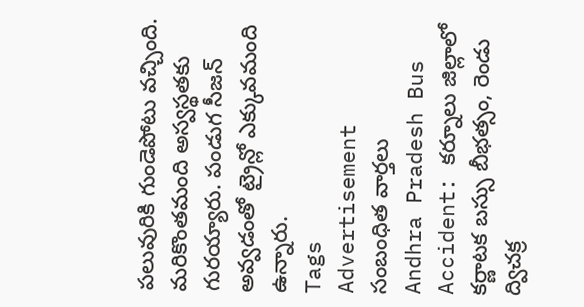పలువురికి గుండెపోటు వచ్చింది. మరికొంతమంది అస్వస్థతకు గురయ్యారు. పండుగ సీజన్ అవ్వడంతో ట్రైన్లో ఎక్కువమంది ఉన్నారు.
Tags
Advertisement
సంబంధిత వార్తలు
Andhra Pradesh Bus Accident: కర్నూలు జిల్లాలో కర్ణాటక బస్సు బీభత్సం, రెండు ద్విచక్ర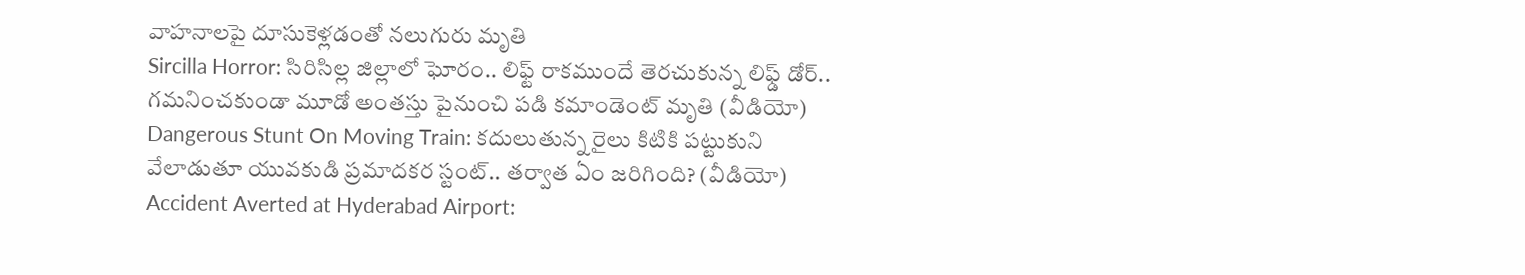వాహనాలపై దూసుకెళ్లడంతో నలుగురు మృతి
Sircilla Horror: సిరిసిల్ల జిల్లాలో ఘోరం.. లిఫ్ట్ రాకముందే తెరచుకున్న లిఫ్డ్ డోర్.. గమనించకుండా మూడో అంతస్తు పైనుంచి పడి కమాండెంట్ మృతి (వీడియో)
Dangerous Stunt On Moving Train: కదులుతున్న రైలు కిటికి పట్టుకుని వేలాడుతూ యువకుడి ప్రమాదకర స్టంట్.. తర్వాత ఏం జరిగింది? (వీడియో)
Accident Averted at Hyderabad Airport: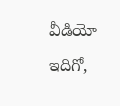వీడియో ఇదిగో,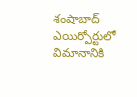శంషాబాద్ ఎయిర్పోర్టులో విమానానికి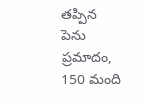తప్పిన పెను ప్రమాదం, 150 మంది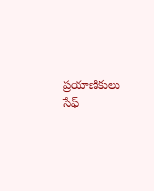ప్రయాణికులు సేఫ్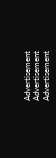Advertisement
Advertisement
Advertisement